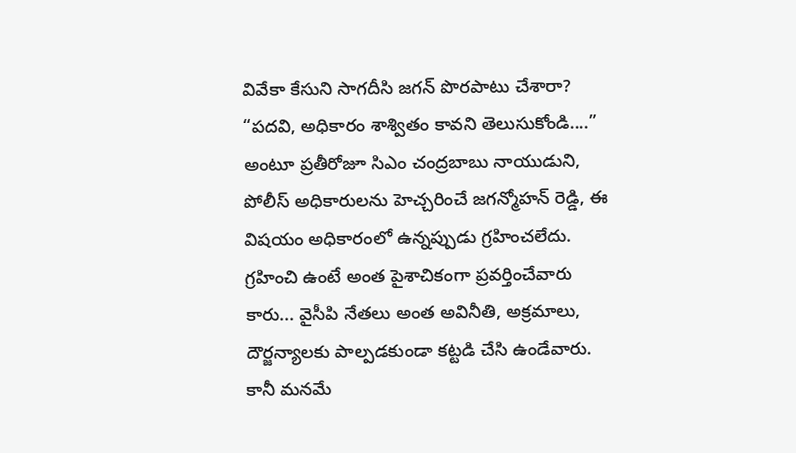వివేకా కేసుని సాగదీసి జగన్ పొరపాటు చేశారా?
“పదవి, అధికారం శాశ్వితం కావని తెలుసుకోండి....” అంటూ ప్రతీరోజూ సిఎం చంద్రబాబు నాయుడుని, పోలీస్ అధికారులను హెచ్చరించే జగన్మోహన్ రెడ్డి, ఈ విషయం అధికారంలో ఉన్నప్పుడు గ్రహించలేదు.
గ్రహించి ఉంటే అంత పైశాచికంగా ప్రవర్తించేవారు కారు... వైసీపి నేతలు అంత అవినీతి, అక్రమాలు, దౌర్జన్యాలకు పాల్పడకుండా కట్టడి చేసి ఉండేవారు. కానీ మనమే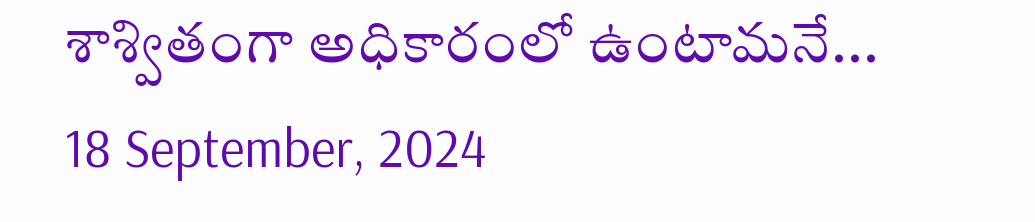శాశ్వితంగా అధికారంలో ఉంటామనే...
18 September, 2024